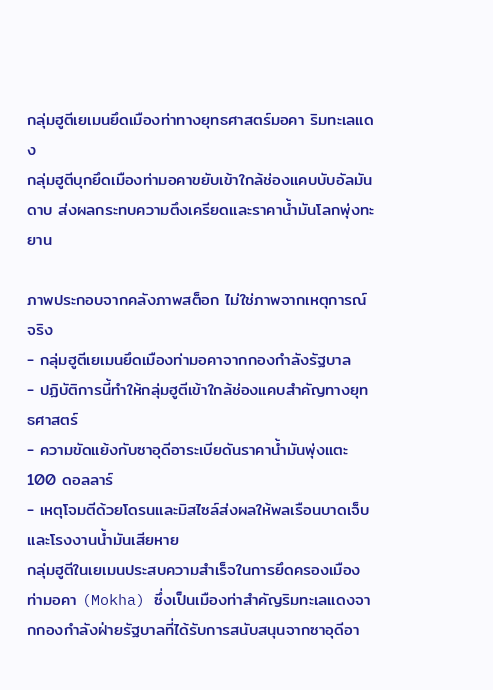กลุ่มฮูตีเยเมนยึดเมืองท่าทางยุทธศาสตร์มอคา ริมทะเลแดง
กลุ่มฮูตีบุกยึดเมืองท่ามอคาขยับเข้าใกล้ช่องแคบบับอัลมันดาบ ส่งผลกระทบความตึงเครียดและราคาน้ำมันโลกพุ่งทะยาน

ภาพประกอบจากคลังภาพสต็อก ไม่ใช่ภาพจากเหตุการณ์จริง
- กลุ่มฮูตีเยเมนยึดเมืองท่ามอคาจากกองกำลังรัฐบาล
- ปฏิบัติการนี้ทำให้กลุ่มฮูตีเข้าใกล้ช่องแคบสำคัญทางยุทธศาสตร์
- ความขัดแย้งกับซาอุดีอาระเบียดันราคาน้ำมันพุ่งแตะ 100 ดอลลาร์
- เหตุโจมตีด้วยโดรนและมิสไซล์ส่งผลให้พลเรือนบาดเจ็บและโรงงานน้ำมันเสียหาย
กลุ่มฮูตีในเยเมนประสบความสำเร็จในการยึดครองเมืองท่ามอคา (Mokha) ซึ่งเป็นเมืองท่าสำคัญริมทะเลแดงจากกองกำลังฝ่ายรัฐบาลที่ได้รับการสนับสนุนจากซาอุดีอา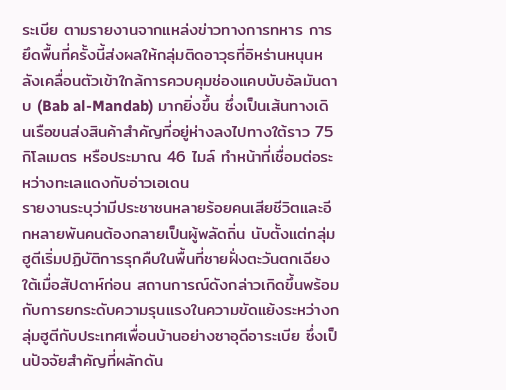ระเบีย ตามรายงานจากแหล่งข่าวทางการทหาร การยึดพื้นที่ครั้งนี้ส่งผลให้กลุ่มติดอาวุธที่อิหร่านหนุนหลังเคลื่อนตัวเข้าใกล้การควบคุมช่องแคบบับอัลมันดาบ (Bab al-Mandab) มากยิ่งขึ้น ซึ่งเป็นเส้นทางเดินเรือขนส่งสินค้าสำคัญที่อยู่ห่างลงไปทางใต้ราว 75 กิโลเมตร หรือประมาณ 46 ไมล์ ทำหน้าที่เชื่อมต่อระหว่างทะเลแดงกับอ่าวเอเดน
รายงานระบุว่ามีประชาชนหลายร้อยคนเสียชีวิตและอีกหลายพันคนต้องกลายเป็นผู้พลัดถิ่น นับตั้งแต่กลุ่มฮูตีเริ่มปฏิบัติการรุกคืบในพื้นที่ชายฝั่งตะวันตกเฉียงใต้เมื่อสัปดาห์ก่อน สถานการณ์ดังกล่าวเกิดขึ้นพร้อมกับการยกระดับความรุนแรงในความขัดแย้งระหว่างกลุ่มฮูตีกับประเทศเพื่อนบ้านอย่างซาอุดีอาระเบีย ซึ่งเป็นปัจจัยสำคัญที่ผลักดัน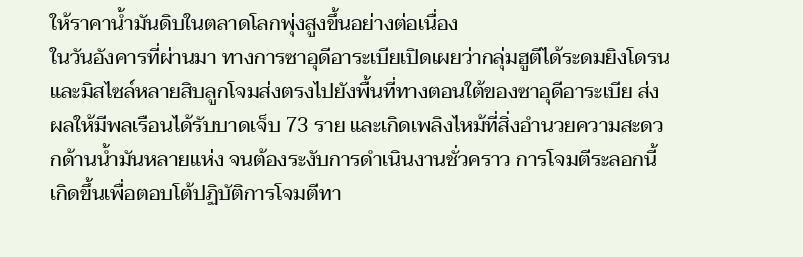ให้ราคาน้ำมันดิบในตลาดโลกพุ่งสูงขึ้นอย่างต่อเนื่อง
ในวันอังคารที่ผ่านมา ทางการซาอุดีอาระเบียเปิดเผยว่ากลุ่มฮูตีได้ระดมยิงโดรนและมิสไซล์หลายสิบลูกโจมส่งตรงไปยังพื้นที่ทางตอนใต้ของซาอุดีอาระเบีย ส่งผลให้มีพลเรือนได้รับบาดเจ็บ 73 ราย และเกิดเพลิงไหม้ที่สิ่งอำนวยความสะดวกด้านน้ำมันหลายแห่ง จนต้องระงับการดำเนินงานชั่วคราว การโจมตีระลอกนี้เกิดขึ้นเพื่อตอบโต้ปฏิบัติการโจมตีทา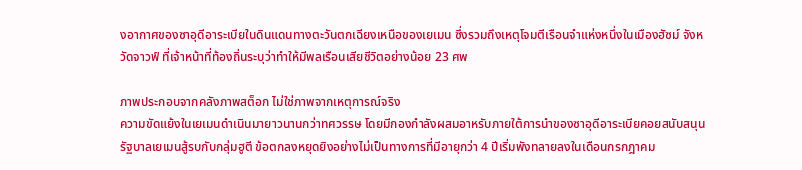งอากาศของซาอุดีอาระเบียในดินแดนทางตะวันตกเฉียงเหนือของเยเมน ซึ่งรวมถึงเหตุโจมตีเรือนจำแห่งหนึ่งในเมืองฮัซม์ จังหวัดจาวฟ์ ที่เจ้าหน้าที่ท้องถิ่นระบุว่าทำให้มีพลเรือนเสียชีวิตอย่างน้อย 23 ศพ

ภาพประกอบจากคลังภาพสต็อก ไม่ใช่ภาพจากเหตุการณ์จริง
ความขัดแย้งในเยเมนดำเนินมายาวนานกว่าทศวรรษ โดยมีกองกำลังผสมอาหรับภายใต้การนำของซาอุดีอาระเบียคอยสนับสนุนรัฐบาลเยเมนสู้รบกับกลุ่มฮูตี ข้อตกลงหยุดยิงอย่างไม่เป็นทางการที่มีอายุกว่า 4 ปีเริ่มพังทลายลงในเดือนกรกฎาคม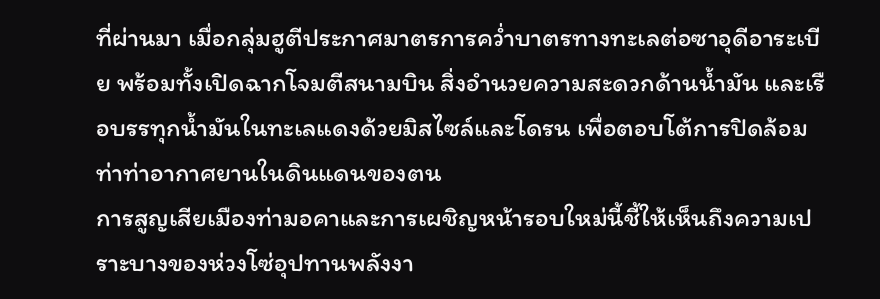ที่ผ่านมา เมื่อกลุ่มฮูตีประกาศมาตรการคว่ำบาตรทางทะเลต่อซาอุดีอาระเบีย พร้อมทั้งเปิดฉากโจมตีสนามบิน สิ่งอำนวยความสะดวกด้านน้ำมัน และเรือบรรทุกน้ำมันในทะเลแดงด้วยมิสไซล์และโดรน เพื่อตอบโต้การปิดล้อมท่าท่าอากาศยานในดินแดนของตน
การสูญเสียเมืองท่ามอคาและการเผชิญหน้ารอบใหม่นี้ชี้ให้เห็นถึงความเปราะบางของห่วงโซ่อุปทานพลังงา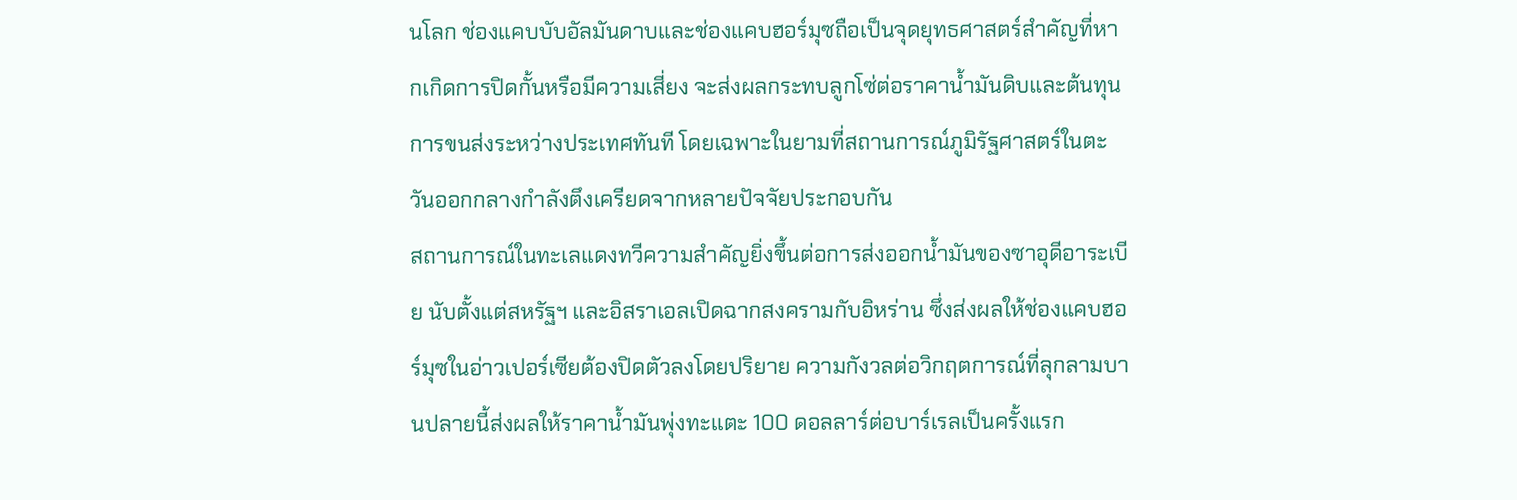นโลก ช่องแคบบับอัลมันดาบและช่องแคบฮอร์มุซถือเป็นจุดยุทธศาสตร์สำคัญที่หากเกิดการปิดกั้นหรือมีความเสี่ยง จะส่งผลกระทบลูกโซ่ต่อราคาน้ำมันดิบและต้นทุนการขนส่งระหว่างประเทศทันที โดยเฉพาะในยามที่สถานการณ์ภูมิรัฐศาสตร์ในตะวันออกกลางกำลังตึงเครียดจากหลายปัจจัยประกอบกัน
สถานการณ์ในทะเลแดงทวีความสำคัญยิ่งขึ้นต่อการส่งออกน้ำมันของซาอุดีอาระเบีย นับตั้งแต่สหรัฐฯ และอิสราเอลเปิดฉากสงครามกับอิหร่าน ซึ่งส่งผลให้ช่องแคบฮอร์มุซในอ่าวเปอร์เซียต้องปิดตัวลงโดยปริยาย ความกังวลต่อวิกฤตการณ์ที่ลุกลามบานปลายนี้ส่งผลให้ราคาน้ำมันพุ่งทะแตะ 100 ดอลลาร์ต่อบาร์เรลเป็นครั้งแรก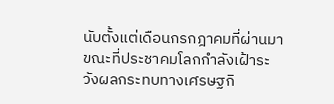นับตั้งแต่เดือนกรกฎาคมที่ผ่านมา ขณะที่ประชาคมโลกกำลังเฝ้าระวังผลกระทบทางเศรษฐกิ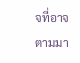จที่อาจตามมา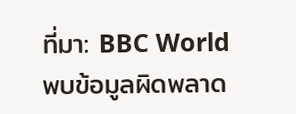ที่มา: BBC World
พบข้อมูลผิดพลาด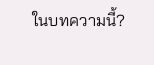ในบทความนี้?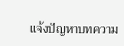แจ้งปัญหาบทความ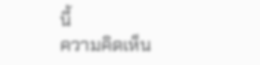นี้
ความคิดเห็น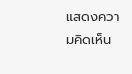แสดงความคิดเห็น